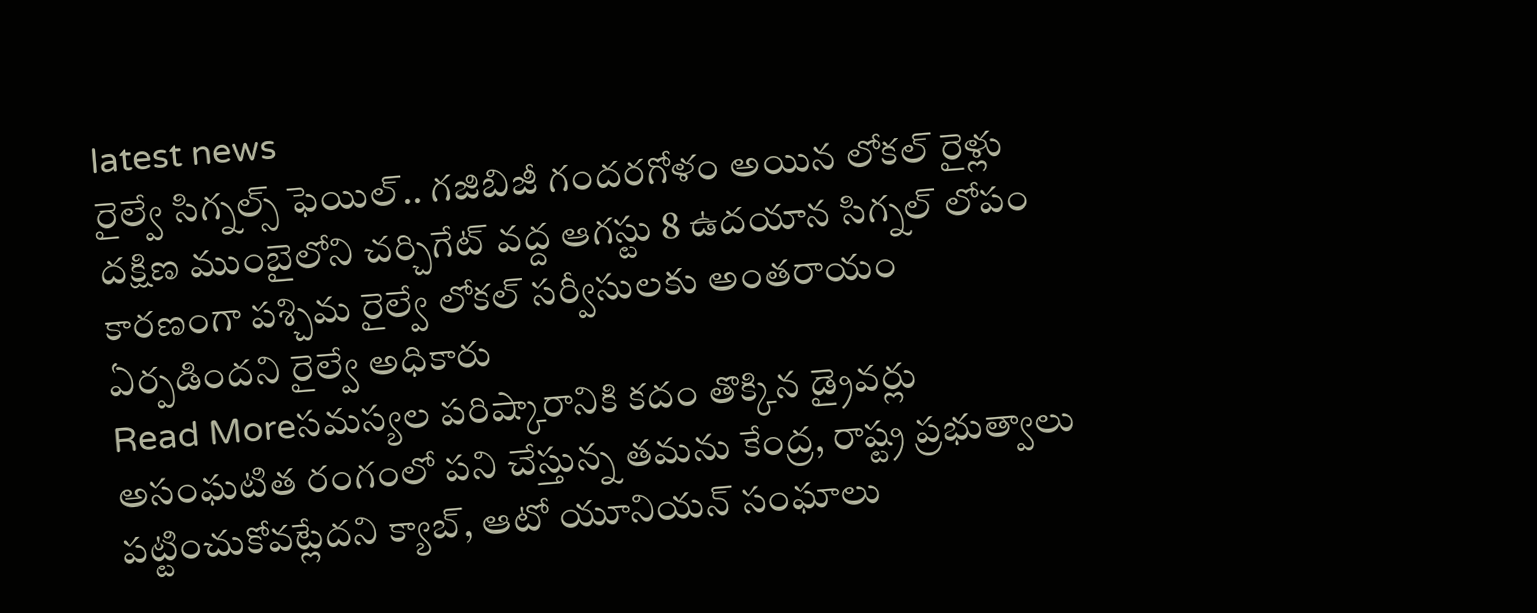latest news
రైల్వే సిగ్నల్స్ ఫెయిల్.. గజిబిజీ గందరగోళం అయిన లోకల్ రైళ్లు
దక్షిణ ముంబైలోని చర్చిగేట్ వద్ద ఆగస్టు 8 ఉదయాన సిగ్నల్ లోపం కారణంగా పశ్చిమ రైల్వే లోకల్ సర్వీసులకు అంతరాయం ఏర్పడిందని రైల్వే అధికారు
Read Moreసమస్యల పరిష్కారానికి కదం తొక్కిన డ్రైవర్లు
అసంఘటిత రంగంలో పని చేస్తున్న తమను కేంద్ర, రాష్ట్ర ప్రభుత్వాలు పట్టించుకోవట్లేదని క్యాబ్, ఆటో యూనియన్ సంఘాలు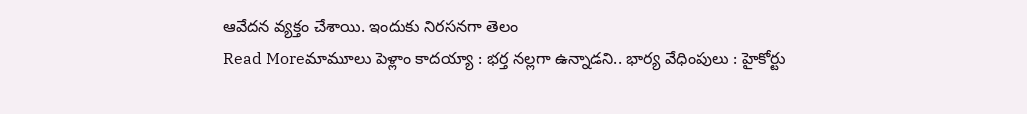ఆవేదన వ్యక్తం చేశాయి. ఇందుకు నిరసనగా తెలం
Read Moreమామూలు పెళ్లాం కాదయ్యా : భర్త నల్లగా ఉన్నాడని.. భార్య వేధింపులు : హైకోర్టు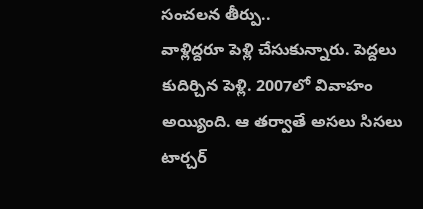సంచలన తీర్పు..
వాళ్లిద్దరూ పెళ్లి చేసుకున్నారు. పెద్దలు కుదిర్చిన పెళ్లి. 2007లో వివాహం అయ్యింది. ఆ తర్వాతే అసలు సిసలు టార్చర్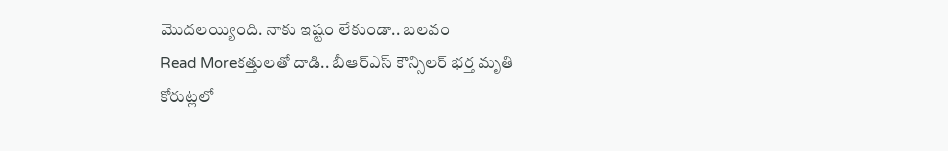మొదలయ్యింది. నాకు ఇష్టం లేకుండా.. బలవం
Read Moreకత్తులతో దాడి.. బీఆర్ఎస్ కౌన్సిలర్ భర్త మృతి
కోరుట్లలో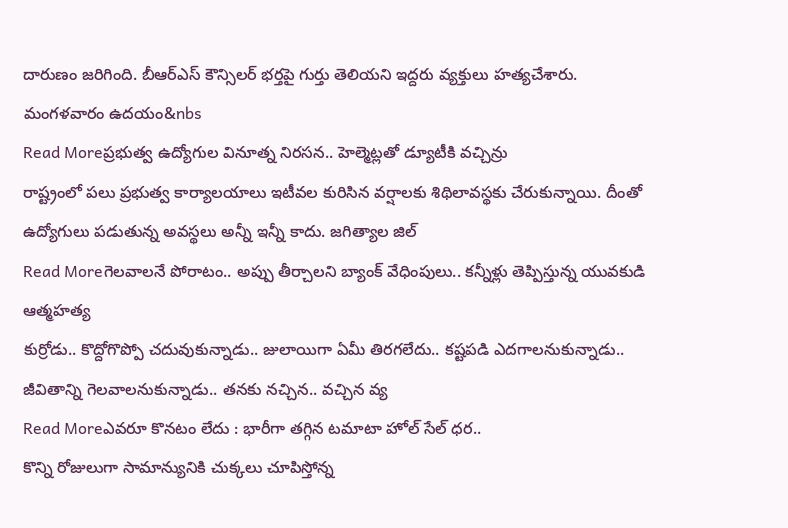దారుణం జరిగింది. బీఆర్ఎస్ కౌన్సిలర్ భర్తపై గుర్తు తెలియని ఇద్దరు వ్యక్తులు హత్యచేశారు. మంగళవారం ఉదయం&nbs
Read Moreప్రభుత్వ ఉద్యోగుల వినూత్న నిరసన.. హెల్మెట్లతో డ్యూటీకి వచ్చిన్రు
రాష్ట్రంలో పలు ప్రభుత్వ కార్యాలయాలు ఇటీవల కురిసిన వర్షాలకు శిథిలావస్థకు చేరుకున్నాయి. దీంతో ఉద్యోగులు పడుతున్న అవస్థలు అన్నీ ఇన్నీ కాదు. జగిత్యాల జిల్
Read Moreగెలవాలనే పోరాటం.. అప్పు తీర్చాలని బ్యాంక్ వేధింపులు.. కన్నీళ్లు తెప్పిస్తున్న యువకుడి ఆత్మహత్య
కుర్రోడు.. కొద్దోగొప్పో చదువుకున్నాడు.. జులాయిగా ఏమీ తిరగలేదు.. కష్టపడి ఎదగాలనుకున్నాడు.. జీవితాన్ని గెలవాలనుకున్నాడు.. తనకు నచ్చిన.. వచ్చిన వ్య
Read Moreఎవరూ కొనటం లేదు : భారీగా తగ్గిన టమాటా హోల్ సేల్ ధర..
కొన్ని రోజులుగా సామాన్యునికి చుక్కలు చూపిస్తోన్న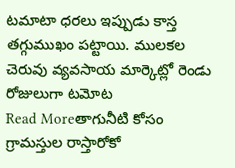టమాటా ధరలు ఇప్పుడు కాస్త తగ్గుముఖం పట్టాయి. ములకల చెరువు వ్యవసాయ మార్కెట్లో రెండు రోజులుగా టమోట
Read Moreతాగునీటి కోసం గ్రామస్తుల రాస్తారోకో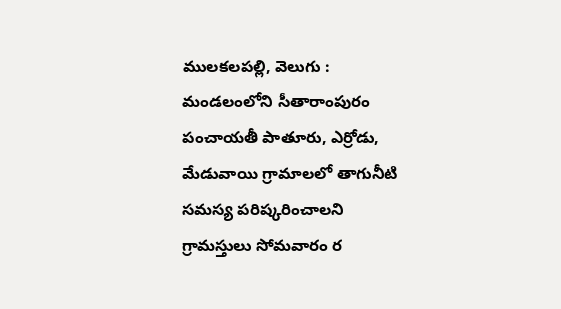ములకలపల్లి, వెలుగు : మండలంలోని సీతారాంపురం పంచాయతీ పాతూరు, ఎర్రోడు, మేడువాయి గ్రామాలలో తాగునీటి సమస్య పరిష్కరించాలని గ్రామస్తులు సోమవారం ర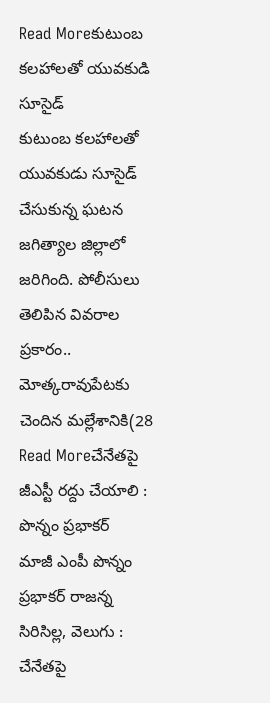Read Moreకుటుంబ కలహాలతో యువకుడి సూసైడ్
కుటుంబ కలహాలతో యువకుడు సూసైడ్ చేసుకున్న ఘటన జగిత్యాల జిల్లాలో జరిగింది. పోలీసులు తెలిపిన వివరాల ప్రకారం.. మోత్కరావుపేటకు చెందిన మల్లేశానికి(28
Read Moreచేనేతపై జీఎస్టీ రద్దు చేయాలి : పొన్నం ప్రభాకర్
మాజీ ఎంపీ పొన్నం ప్రభాకర్ రాజన్న సిరిసిల్ల, వెలుగు : చేనేతపై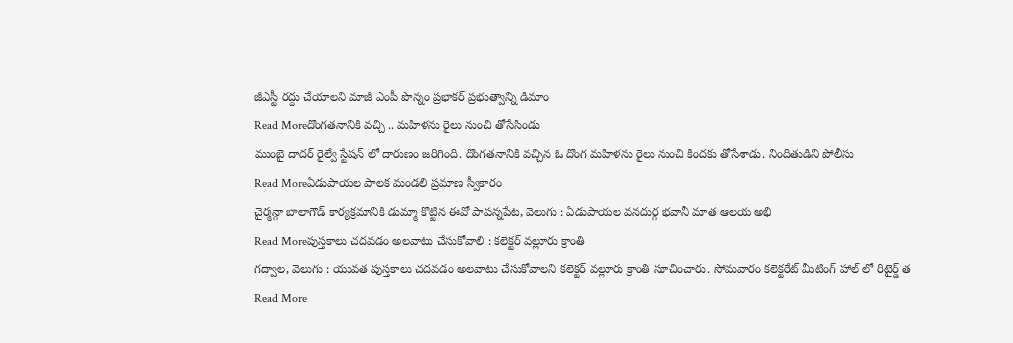జీఎస్టీ రద్దు చేయాలని మాజీ ఎంపీ పొన్నం ప్రభాకర్ ప్రభుత్వాన్ని డిమాం
Read Moreదొంగతనానికి వచ్చి .. మహిళను రైలు నుంచి తోసేసిండు
ముంబై దాదర్ రైల్వే స్టేషన్ లో దారుణం జరిగింది. దొంగతనానికి వచ్చిన ఓ దొంగ మహిళను రైలు నుంచి కిందకు తోసేశాడు. నిందితుడిని పోలీసు
Read Moreఏడుపాయల పాలక మండలి ప్రమాణ స్వీకారం
చైర్మన్గా బాలాగౌడ్ కార్యక్రమానికి డుమ్మా కొట్టిన ఈవో పాపన్నపేట, వెలుగు : ఏడుపాయల వనదుర్గ భవానీ మాత ఆలయ అభి
Read Moreపుస్తకాలు చదవడం అలవాటు చేసుకోవాలి : కలెక్టర్ వల్లూరు క్రాంతి
గద్వాల, వెలుగు : యువత పుస్తకాలు చదవడం అలవాటు చేసుకోవాలని కలెక్టర్ వల్లూరు క్రాంతి సూచించారు. సోమవారం కలెక్టరేట్ మీటింగ్ హాల్ లో రిటైర్డ్ త
Read More